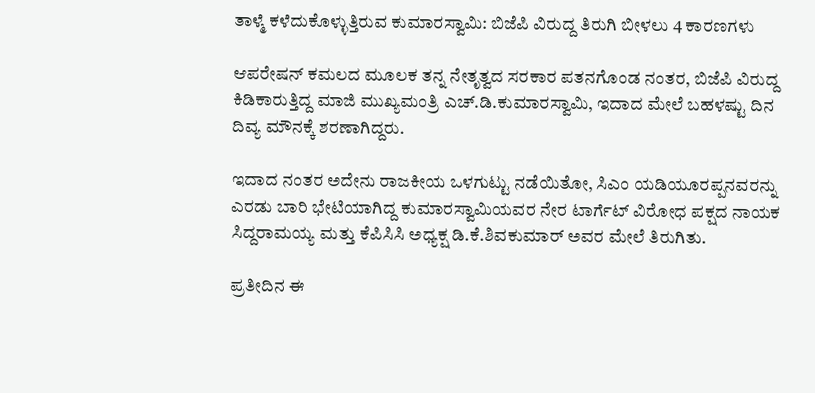ತಾಳ್ಮೆ ಕಳೆದುಕೊಳ್ಳುತ್ತಿರುವ ಕುಮಾರಸ್ವಾಮಿ: ಬಿಜೆಪಿ ವಿರುದ್ದ ತಿರುಗಿ ಬೀಳಲು 4 ಕಾರಣಗಳು

ಆಪರೇಷನ್ ಕಮಲದ ಮೂಲಕ ತನ್ನ ನೇತೃತ್ವದ ಸರಕಾರ ಪತನಗೊಂಡ ನಂತರ, ಬಿಜೆಪಿ ವಿರುದ್ದ ಕಿಡಿಕಾರುತ್ತಿದ್ದ ಮಾಜಿ ಮುಖ್ಯಮಂತ್ರಿ ಎಚ್.ಡಿ.ಕುಮಾರಸ್ವಾಮಿ, ಇದಾದ ಮೇಲೆ ಬಹಳಷ್ಟು ದಿನ ದಿವ್ಯ ಮೌನಕ್ಕೆ ಶರಣಾಗಿದ್ದರು.

ಇದಾದ ನಂತರ ಅದೇನು ರಾಜಕೀಯ ಒಳಗುಟ್ಟು ನಡೆಯಿತೋ, ಸಿಎಂ ಯಡಿಯೂರಪ್ಪನವರನ್ನು ಎರಡು ಬಾರಿ ಭೇಟಿಯಾಗಿದ್ದ ಕುಮಾರಸ್ವಾಮಿಯವರ ನೇರ ಟಾರ್ಗೆಟ್ ವಿರೋಧ ಪಕ್ಷದ ನಾಯಕ ಸಿದ್ದರಾಮಯ್ಯ ಮತ್ತು ಕೆಪಿಸಿಸಿ ಅಧ್ಯಕ್ಷ ಡಿ.ಕೆ.ಶಿವಕುಮಾರ್ ಅವರ ಮೇಲೆ ತಿರುಗಿತು.

ಪ್ರತೀದಿನ ಈ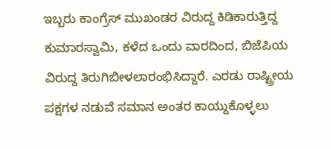ಇಬ್ಬರು ಕಾಂಗ್ರೆಸ್ ಮುಖಂಡರ ವಿರುದ್ದ ಕಿಡಿಕಾರುತ್ತಿದ್ದ ಕುಮಾರಸ್ವಾಮಿ, ಕಳೆದ ಒಂದು ವಾರದಿಂದ, ಬಿಜೆಪಿಯ ವಿರುದ್ದ ತಿರುಗಿಬೀಳಲಾರಂಭಿಸಿದ್ದಾರೆ. ಎರಡು ರಾಷ್ಟ್ರೀಯ ಪಕ್ಷಗಳ ನಡುವೆ ಸಮಾನ ಅಂತರ ಕಾಯ್ದುಕೊಳ್ಳಲು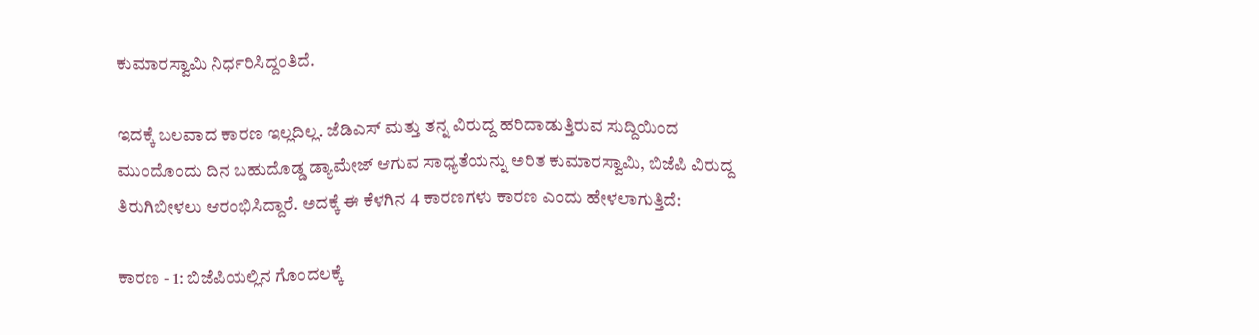ಕುಮಾರಸ್ವಾಮಿ ನಿರ್ಧರಿಸಿದ್ದಂತಿದೆ.

ಇದಕ್ಕೆ ಬಲವಾದ ಕಾರಣ ಇಲ್ಲದಿಲ್ಲ. ಜೆಡಿಎಸ್ ಮತ್ತು ತನ್ನ ವಿರುದ್ದ ಹರಿದಾಡುತ್ತಿರುವ ಸುದ್ದಿಯಿಂದ ಮುಂದೊಂದು ದಿನ ಬಹುದೊಡ್ಡ ಡ್ಯಾಮೇಜ್ ಆಗುವ ಸಾಧ್ಯತೆಯನ್ನು ಅರಿತ ಕುಮಾರಸ್ವಾಮಿ, ಬಿಜೆಪಿ ವಿರುದ್ದ ತಿರುಗಿಬೀಳಲು ಆರಂಭಿಸಿದ್ದಾರೆ. ಅದಕ್ಕೆ ಈ ಕೆಳಗಿನ 4 ಕಾರಣಗಳು ಕಾರಣ ಎಂದು ಹೇಳಲಾಗುತ್ತಿದೆ:

ಕಾರಣ - 1: ಬಿಜೆಪಿಯಲ್ಲಿನ ಗೊಂದಲಕ್ಕೆ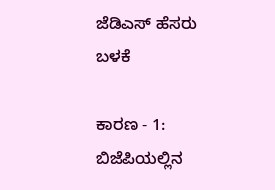ಜೆಡಿಎಸ್ ಹೆಸರು ಬಳಕೆ

ಕಾರಣ - 1: ಬಿಜೆಪಿಯಲ್ಲಿನ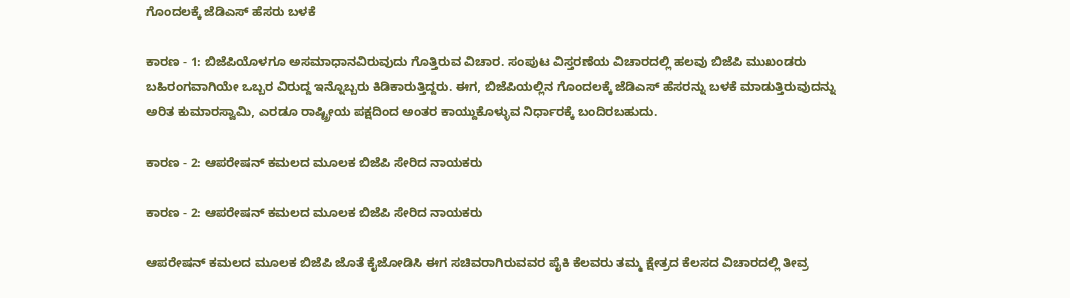ಗೊಂದಲಕ್ಕೆ ಜೆಡಿಎಸ್ ಹೆಸರು ಬಳಕೆ

ಕಾರಣ - 1: ಬಿಜೆಪಿಯೊಳಗೂ ಅಸಮಾಧಾನವಿರುವುದು ಗೊತ್ತಿರುವ ವಿಚಾರ. ಸಂಪುಟ ವಿಸ್ತರಣೆಯ ವಿಚಾರದಲ್ಲಿ ಹಲವು ಬಿಜೆಪಿ ಮುಖಂಡರು ಬಹಿರಂಗವಾಗಿಯೇ ಒಬ್ಬರ ವಿರುದ್ದ ಇನ್ನೊಬ್ಬರು ಕಿಡಿಕಾರುತ್ತಿದ್ದರು. ಈಗ, ಬಿಜೆಪಿಯಲ್ಲಿನ ಗೊಂದಲಕ್ಕೆ ಜೆಡಿಎಸ್ ಹೆಸರನ್ನು ಬಳಕೆ ಮಾಡುತ್ತಿರುವುದನ್ನು ಅರಿತ ಕುಮಾರಸ್ವಾಮಿ, ಎರಡೂ ರಾಷ್ಟ್ರೀಯ ಪಕ್ಷದಿಂದ ಅಂತರ ಕಾಯ್ದುಕೊಳ್ಳುವ ನಿರ್ಧಾರಕ್ಕೆ ಬಂದಿರಬಹುದು.

ಕಾರಣ - 2: ಆಪರೇಷನ್ ಕಮಲದ ಮೂಲಕ ಬಿಜೆಪಿ ಸೇರಿದ ನಾಯಕರು

ಕಾರಣ - 2: ಆಪರೇಷನ್ ಕಮಲದ ಮೂಲಕ ಬಿಜೆಪಿ ಸೇರಿದ ನಾಯಕರು

ಆಪರೇಷನ್ ಕಮಲದ ಮೂಲಕ ಬಿಜೆಪಿ ಜೊತೆ ಕೈಜೋಡಿಸಿ ಈಗ ಸಚಿವರಾಗಿರುವವರ ಪೈಕಿ ಕೆಲವರು ತಮ್ಮ ಕ್ಷೇತ್ರದ ಕೆಲಸದ ವಿಚಾರದಲ್ಲಿ ತೀವ್ರ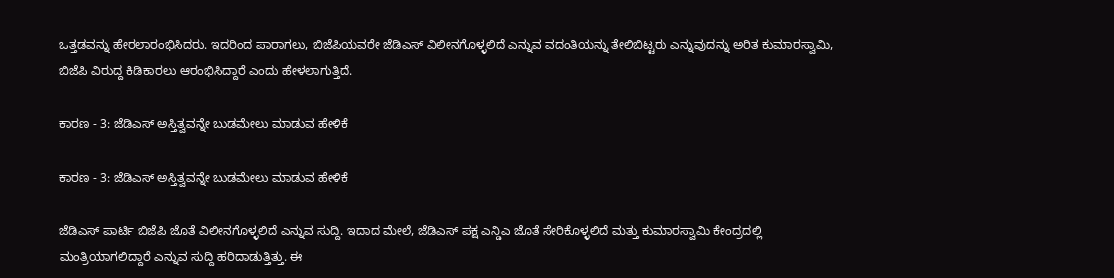ಒತ್ತಡವನ್ನು ಹೇರಲಾರಂಭಿಸಿದರು. ಇದರಿಂದ ಪಾರಾಗಲು, ಬಿಜೆಪಿಯವರೇ ಜೆಡಿಎಸ್ ವಿಲೀನಗೊಳ್ಳಲಿದೆ ಎನ್ನುವ ವದಂತಿಯನ್ನು ತೇಲಿಬಿಟ್ಟರು ಎನ್ನುವುದನ್ನು ಅರಿತ ಕುಮಾರಸ್ವಾಮಿ, ಬಿಜೆಪಿ ವಿರುದ್ದ ಕಿಡಿಕಾರಲು ಆರಂಭಿಸಿದ್ದಾರೆ ಎಂದು ಹೇಳಲಾಗುತ್ತಿದೆ.

ಕಾರಣ - 3: ಜೆಡಿಎಸ್ ಅಸ್ತಿತ್ವವನ್ನೇ ಬುಡಮೇಲು ಮಾಡುವ ಹೇಳಿಕೆ

ಕಾರಣ - 3: ಜೆಡಿಎಸ್ ಅಸ್ತಿತ್ವವನ್ನೇ ಬುಡಮೇಲು ಮಾಡುವ ಹೇಳಿಕೆ

ಜೆಡಿಎಸ್ ಪಾರ್ಟಿ ಬಿಜೆಪಿ ಜೊತೆ ವಿಲೀನಗೊಳ್ಳಲಿದೆ ಎನ್ನುವ ಸುದ್ದಿ. ಇದಾದ ಮೇಲೆ, ಜೆಡಿಎಸ್ ಪಕ್ಷ ಎನ್ಡಿಎ ಜೊತೆ ಸೇರಿಕೊಳ್ಳಲಿದೆ ಮತ್ತು ಕುಮಾರಸ್ವಾಮಿ ಕೇಂದ್ರದಲ್ಲಿ ಮಂತ್ರಿಯಾಗಲಿದ್ದಾರೆ ಎನ್ನುವ ಸುದ್ದಿ ಹರಿದಾಡುತ್ತಿತ್ತು. ಈ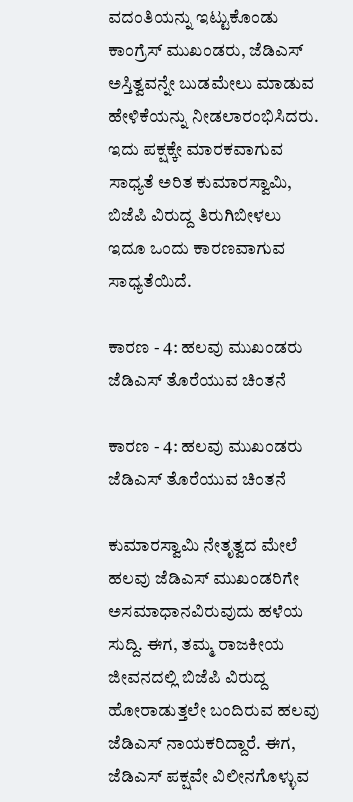ವದಂತಿಯನ್ನು ಇಟ್ಟುಕೊಂಡು ಕಾಂಗ್ರೆಸ್ ಮುಖಂಡರು, ಜೆಡಿಎಸ್ ಅಸ್ತಿತ್ವವನ್ನೇ ಬುಡಮೇಲು ಮಾಡುವ ಹೇಳಿಕೆಯನ್ನು ನೀಡಲಾರಂಭಿಸಿದರು. ಇದು ಪಕ್ಷಕ್ಕೇ ಮಾರಕವಾಗುವ ಸಾಧ್ಯತೆ ಅರಿತ ಕುಮಾರಸ್ವಾಮಿ, ಬಿಜೆಪಿ ವಿರುದ್ದ ತಿರುಗಿಬೀಳಲು ಇದೂ ಒಂದು ಕಾರಣವಾಗುವ ಸಾಧ್ಯತೆಯಿದೆ.

ಕಾರಣ - 4: ಹಲವು ಮುಖಂಡರು ಜೆಡಿಎಸ್ ತೊರೆಯುವ ಚಿಂತನೆ

ಕಾರಣ - 4: ಹಲವು ಮುಖಂಡರು ಜೆಡಿಎಸ್ ತೊರೆಯುವ ಚಿಂತನೆ

ಕುಮಾರಸ್ವಾಮಿ ನೇತೃತ್ವದ ಮೇಲೆ ಹಲವು ಜೆಡಿಎಸ್ ಮುಖಂಡರಿಗೇ ಅಸಮಾಧಾನವಿರುವುದು ಹಳೆಯ ಸುದ್ದಿ. ಈಗ, ತಮ್ಮ ರಾಜಕೀಯ ಜೀವನದಲ್ಲಿ ಬಿಜೆಪಿ ವಿರುದ್ದ ಹೋರಾಡುತ್ತಲೇ ಬಂದಿರುವ ಹಲವು ಜೆಡಿಎಸ್ ನಾಯಕರಿದ್ದಾರೆ. ಈಗ, ಜೆಡಿಎಸ್ ಪಕ್ಷವೇ ವಿಲೀನಗೊಳ್ಳುವ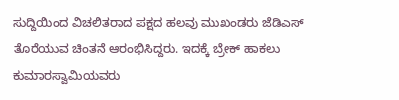ಸುದ್ದಿಯಿಂದ ವಿಚಲಿತರಾದ ಪಕ್ಷದ ಹಲವು ಮುಖಂಡರು ಜೆಡಿಎಸ್ ತೊರೆಯುವ ಚಿಂತನೆ ಆರಂಭಿಸಿದ್ದರು. ಇದಕ್ಕೆ ಬ್ರೇಕ್ ಹಾಕಲು ಕುಮಾರಸ್ವಾಮಿಯವರು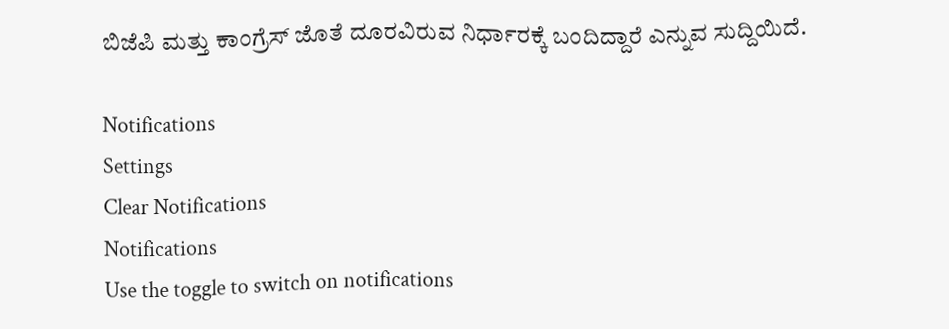ಬಿಜೆಪಿ ಮತ್ತು ಕಾಂಗ್ರೆಸ್ ಜೊತೆ ದೂರವಿರುವ ನಿರ್ಧಾರಕ್ಕೆ ಬಂದಿದ್ದಾರೆ ಎನ್ನುವ ಸುದ್ದಿಯಿದೆ.

Notifications
Settings
Clear Notifications
Notifications
Use the toggle to switch on notifications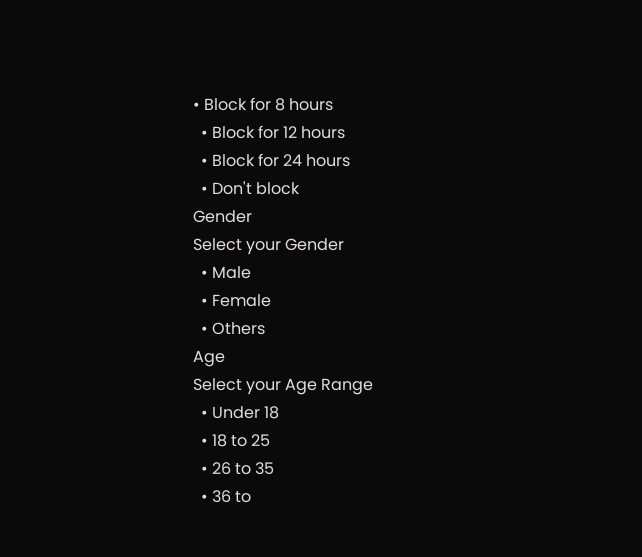• Block for 8 hours
  • Block for 12 hours
  • Block for 24 hours
  • Don't block
Gender
Select your Gender
  • Male
  • Female
  • Others
Age
Select your Age Range
  • Under 18
  • 18 to 25
  • 26 to 35
  • 36 to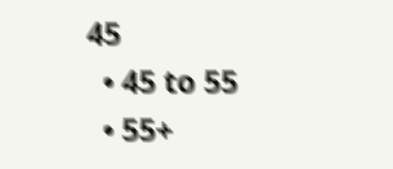45
  • 45 to 55
  • 55+